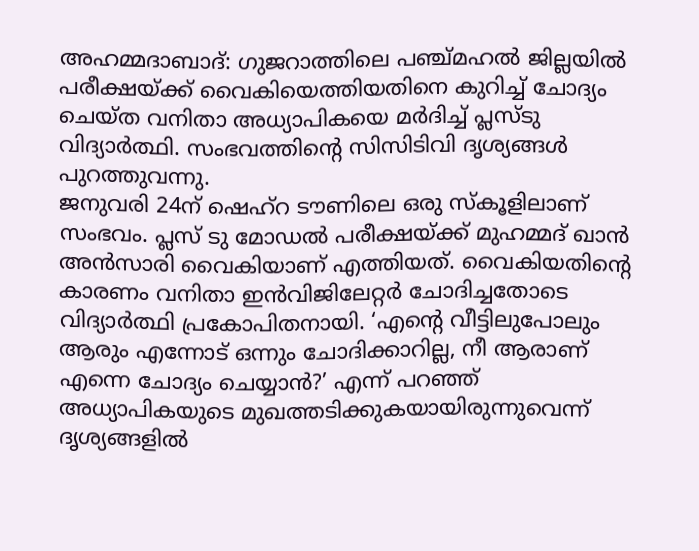അഹമ്മദാബാദ്: ഗുജറാത്തിലെ പഞ്ച്മഹൽ ജില്ലയിൽ പരീക്ഷയ്ക്ക് വൈകിയെത്തിയതിനെ കുറിച്ച് ചോദ്യം ചെയ്ത വനിതാ അധ്യാപികയെ മർദിച്ച് പ്ലസ്ടു വിദ്യാർത്ഥി. സംഭവത്തിന്റെ സിസിടിവി ദൃശ്യങ്ങൾ പുറത്തുവന്നു.
ജനുവരി 24ന് ഷെഹ്റ ടൗണിലെ ഒരു സ്കൂളിലാണ് സംഭവം. പ്ലസ് ടു മോഡൽ പരീക്ഷയ്ക്ക് മുഹമ്മദ് ഖാൻ അൻസാരി വൈകിയാണ് എത്തിയത്. വൈകിയതിന്റെ കാരണം വനിതാ ഇൻവിജിലേറ്റർ ചോദിച്ചതോടെ വിദ്യാർത്ഥി പ്രകോപിതനായി. ‘എന്റെ വീട്ടിലുപോലും ആരും എന്നോട് ഒന്നും ചോദിക്കാറില്ല, നീ ആരാണ് എന്നെ ചോദ്യം ചെയ്യാൻ?’ എന്ന് പറഞ്ഞ് അധ്യാപികയുടെ മുഖത്തടിക്കുകയായിരുന്നുവെന്ന് ദൃശ്യങ്ങളിൽ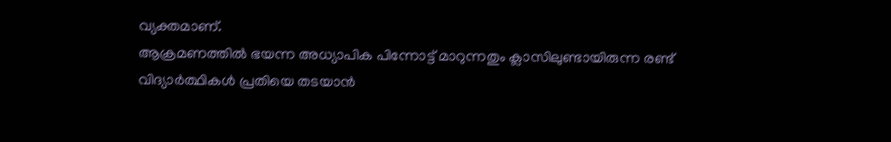വ്യക്തമാണ്.
ആക്രമണത്തിൽ ഭയന്ന അധ്യാപിക പിന്നോട്ട് മാറുന്നതും ക്ലാസിലുണ്ടായിരുന്ന രണ്ട് വിദ്യാർത്ഥികൾ പ്രതിയെ തടയാൻ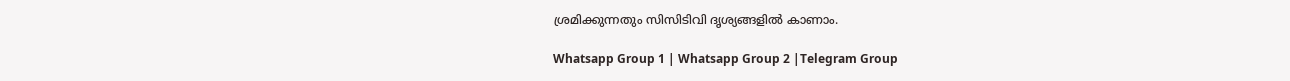ശ്രമിക്കുന്നതും സിസിടിവി ദൃശ്യങ്ങളിൽ കാണാം.

Whatsapp Group 1 | Whatsapp Group 2 |Telegram Group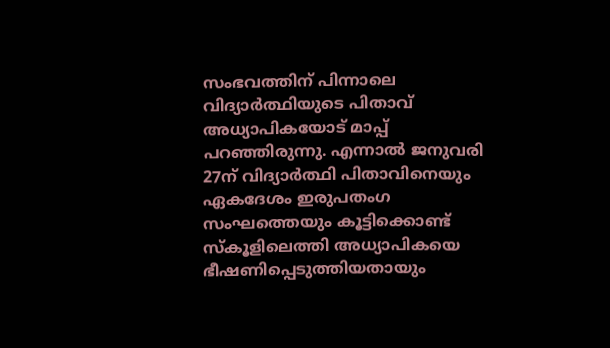സംഭവത്തിന് പിന്നാലെ വിദ്യാർത്ഥിയുടെ പിതാവ് അധ്യാപികയോട് മാപ്പ് പറഞ്ഞിരുന്നു. എന്നാൽ ജനുവരി 27ന് വിദ്യാർത്ഥി പിതാവിനെയും ഏകദേശം ഇരുപതംഗ സംഘത്തെയും കൂട്ടിക്കൊണ്ട് സ്കൂളിലെത്തി അധ്യാപികയെ ഭീഷണിപ്പെടുത്തിയതായും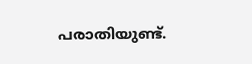പരാതിയുണ്ട്.